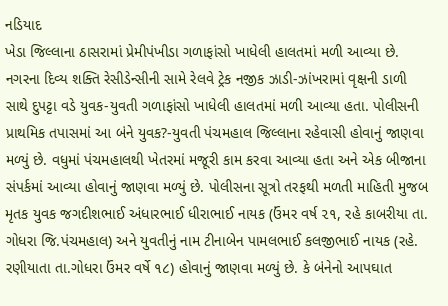નડિયાદ
ખેડા જિલ્લાના ઠાસરામાં પ્રેમીપંખીડા ગળાફાંસો ખાધેલી હાલતમાં મળી આવ્યા છે. નગરના દિવ્ય શક્તિ રેસીડેન્સીની સામે રેલવે ટ્રેક નજીક ઝાડી-ઝાંખરામાં વૃક્ષની ડાળી સાથે દુપટ્ટા વડે યુવક-યુવતી ગળાફાંસો ખાધેલી હાલતમાં મળી આવ્યા હતા. પોલીસની પ્રાથમિક તપાસમાં આ બંને યુવક?-યુવતી પંચમહાલ જિલ્લાના રહેવાસી હોવાનું જાણવા મળ્યું છે. વધુમાં પંચમહાલથી ખેતરમાં મજૂરી કામ કરવા આવ્યા હતા અને એક બીજાના સંપર્કમાં આવ્યા હોવાનું જાણવા મળ્યું છે. પોલીસના સૂત્રો તરફથી મળતી માહિતી મુજબ મૃતક યુવક જગદીશભાઈ અંધારભાઈ ધીરાભાઈ નાયક (ઉંમર વર્ષ ૨૧, રહે કાબરીયા તા. ગોધરા જિ.પંચમહાલ) અને યુવતીનું નામ ટીનાબેન પામલભાઈ કલજીભાઈ નાયક (રહે. રણીયાતા તા.ગોધરા ઉંમર વર્ષે ૧૮) હોવાનું જાણવા મળ્યું છે. કે બંનેનો આપઘાત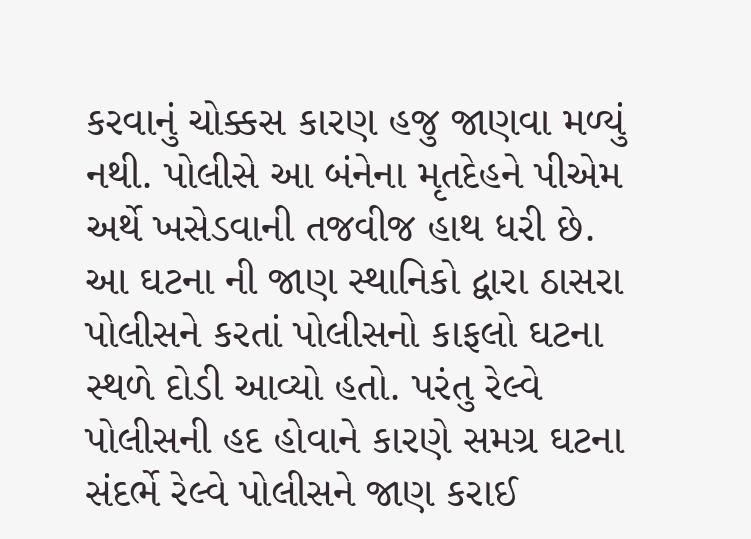કરવાનું ચોક્કસ કારણ હજુ જાણવા મળ્યું નથી. પોલીસે આ બંનેના મૃતદેહને પીએમ અર્થે ખસેડવાની તજવીજ હાથ ધરી છે. આ ઘટના ની જાણ સ્થાનિકો દ્વારા ઠાસરા પોલીસને કરતાં પોલીસનો કાફલો ઘટના સ્થળે દોડી આવ્યો હતો. પરંતુ રેલ્વે પોલીસની હદ હોવાને કારણે સમગ્ર ઘટના સંદર્ભે રેલ્વે પોલીસને જાણ કરાઈ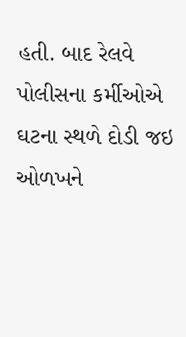હતી. બાદ રેલવે પોલીસના કર્મીઓએ ઘટના સ્થળે દોડી જઇ ઓળખને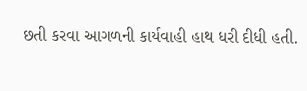છતી કરવા આગળની કાર્યવાહી હાથ ધરી દીધી હતી.